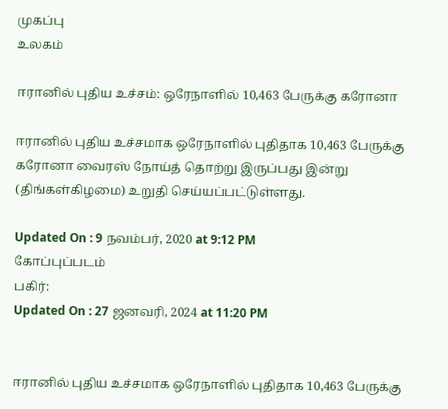முகப்பு
உலகம்

ஈரானில் புதிய உச்சம்: ஒரேநாளில் 10,463 பேருக்கு கரோனா

ஈரானில் புதிய உச்சமாக ஒரேநாளில் புதிதாக 10,463 பேருக்கு கரோனா வைரஸ் நோய்த் தொற்று இருப்பது இன்று (திங்கள்கிழமை) உறுதி செய்யப்பட்டுள்ளது.

Updated On : 9 நவம்பர், 2020 at 9:12 PM
கோப்புப்படம்
பகிர்:
Updated On : 27 ஜனவரி, 2024 at 11:20 PM


ஈரானில் புதிய உச்சமாக ஒரேநாளில் புதிதாக 10,463 பேருக்கு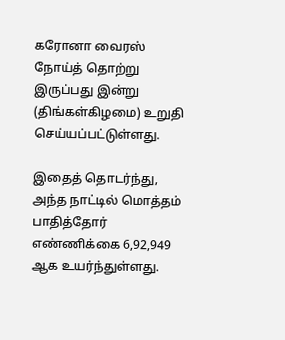கரோனா வைரஸ் நோய்த் தொற்று இருப்பது இன்று (திங்கள்கிழமை) உறுதி செய்யப்பட்டுள்ளது.

இதைத் தொடர்ந்து, அந்த நாட்டில் மொத்தம் பாதித்தோர் எண்ணிக்கை 6,92,949 ஆக உயர்ந்துள்ளது.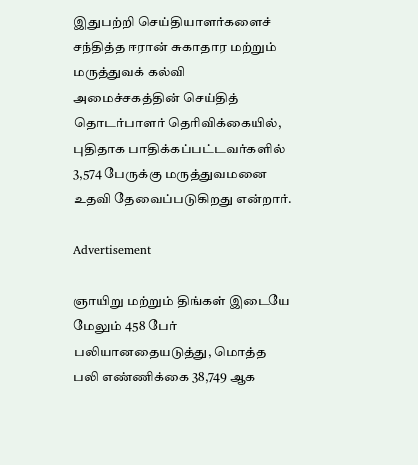இதுபற்றி செய்தியாளர்களைச் சந்தித்த ஈரான் சுகாதார மற்றும் மருத்துவக் கல்வி அமைச்சகத்தின் செய்தித் தொடர்பாளர் தெரிவிக்கையில், புதிதாக பாதிக்கப்பட்டவர்களில் 3,574 பேருக்கு மருத்துவமனை உதவி தேவைப்படுகிறது என்றார்.

Advertisement

ஞாயிறு மற்றும் திங்கள் இடையே மேலும் 458 பேர் பலியானதையடுத்து, மொத்த பலி எண்ணிக்கை 38,749 ஆக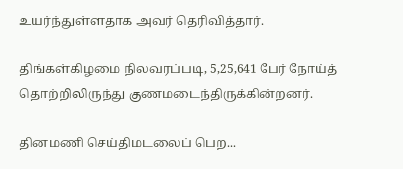உயர்ந்துள்ளதாக அவர் தெரிவித்தார்.

திங்கள்கிழமை நிலவரப்படி, 5,25,641 பேர் நோய்த் தொற்றிலிருந்து குணமடைந்திருக்கின்றனர்.

தினமணி செய்திமடலைப் பெற...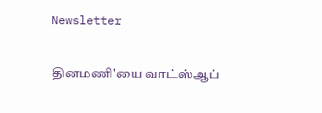Newsletter

தினமணி'யை வாட்ஸ்ஆப்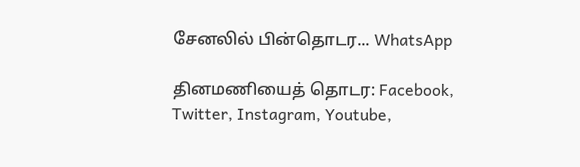சேனலில் பின்தொடர... WhatsApp

தினமணியைத் தொடர: Facebook, Twitter, Instagram, Youtube,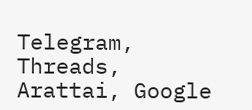Telegram, Threads, Arattai, Google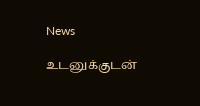News

உடனுக்குடன்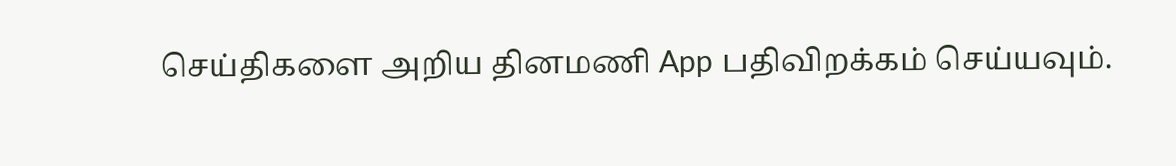செய்திகளை அறிய தினமணி App பதிவிறக்கம் செய்யவும்.